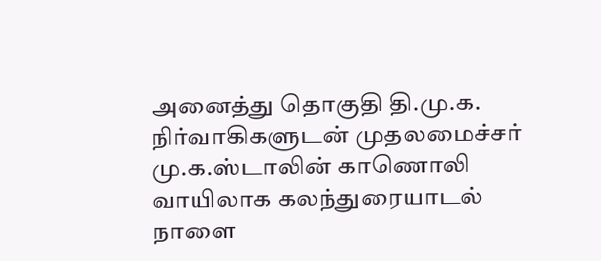அனைத்து தொகுதி தி.மு.க. நிர்வாகிகளுடன் முதலமைச்சர் மு.க.ஸ்டாலின் காணொலி வாயிலாக கலந்துரையாடல் நாளை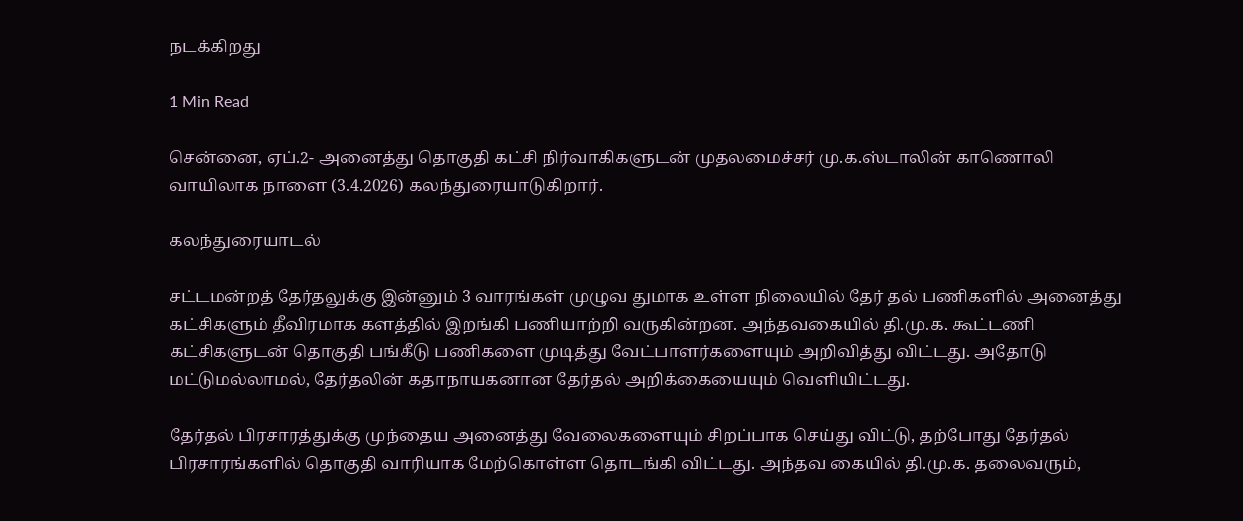நடக்கிறது

1 Min Read

சென்னை, ஏப்.2- அனைத்து தொகுதி கட்சி நிர்வாகிகளுடன் முதலமைச்சர் மு.க.ஸ்டாலின் காணொலி வாயிலாக நாளை (3.4.2026) கலந்துரையாடுகிறார்.

கலந்துரையாடல்

சட்டமன்றத் தேர்தலுக்கு இன்னும் 3 வாரங்கள் முழுவ துமாக உள்ள நிலையில் தேர் தல் பணிகளில் அனைத்து கட்சிகளும் தீவிரமாக களத்தில் இறங்கி பணியாற்றி வருகின்றன. அந்தவகையில் தி.மு.க. கூட்டணி கட்சிகளுடன் தொகுதி பங்கீடு பணிகளை முடித்து வேட்பாளர்களையும் அறிவித்து விட்டது. அதோடு மட்டுமல்லாமல், தேர்தலின் கதாநாயகனான தேர்தல் அறிக்கையையும் வெளியிட்டது.

தேர்தல் பிரசாரத்துக்கு முந்தைய அனைத்து வேலைகளையும் சிறப்பாக செய்து விட்டு, தற்போது தேர்தல் பிரசாரங்களில் தொகுதி வாரியாக மேற்கொள்ள தொடங்கி விட்டது. அந்தவ கையில் தி.மு.க. தலைவரும்,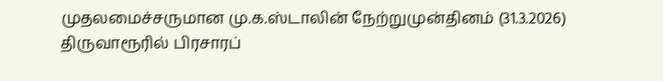முதலமைச்சருமான மு.க.ஸ்டாலின் நேற்றுமுன்தினம் (31.3.2026) திருவாரூரில் பிரசாரப்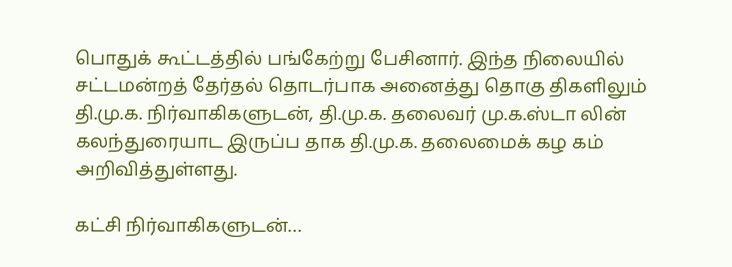பொதுக் கூட்டத்தில் பங்கேற்று பேசினார். இந்த நிலையில் சட்டமன்றத் தேர்தல் தொடர்பாக அனைத்து தொகு திகளிலும் தி.மு.க. நிர்வாகிகளுடன், தி.மு.க. தலைவர் மு.க.ஸ்டா லின் கலந்துரையாட இருப்ப தாக தி.மு.க. தலைமைக் கழ கம் அறிவித்துள்ளது.

கட்சி நிர்வாகிகளுடன்…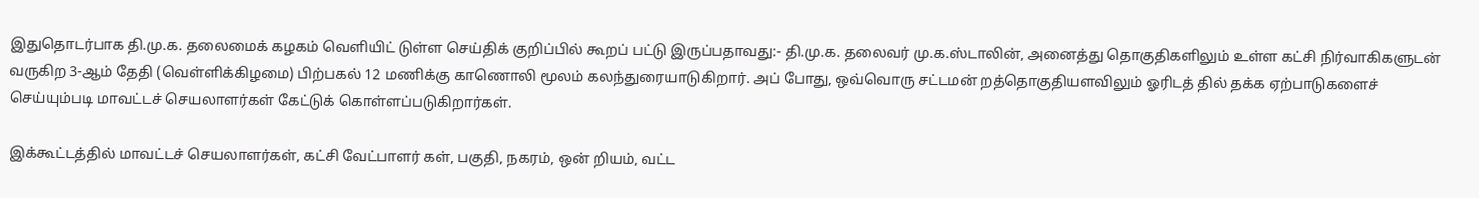இதுதொடர்பாக தி.மு.க. தலைமைக் கழகம் வெளியிட் டுள்ள செய்திக் குறிப்பில் கூறப் பட்டு இருப்பதாவது:- தி.மு.க. தலைவர் மு.க.ஸ்டாலின், அனைத்து தொகுதிகளிலும் உள்ள கட்சி நிர்வாகிகளுடன் வருகிற 3-ஆம் தேதி (வெள்ளிக்கிழமை) பிற்பகல் 12 மணிக்கு காணொலி மூலம் கலந்துரையாடுகிறார். அப் போது, ஒவ்வொரு சட்டமன் றத்தொகுதியளவிலும் ஓரிடத் தில் தக்க ஏற்பாடுகளைச் செய்யும்படி மாவட்டச் செயலாளர்கள் கேட்டுக் கொள்ளப்படுகிறார்கள்.

இக்கூட்டத்தில் மாவட்டச் செயலாளர்கள், கட்சி வேட்பாளர் கள், பகுதி, நகரம், ஒன் றியம், வட்ட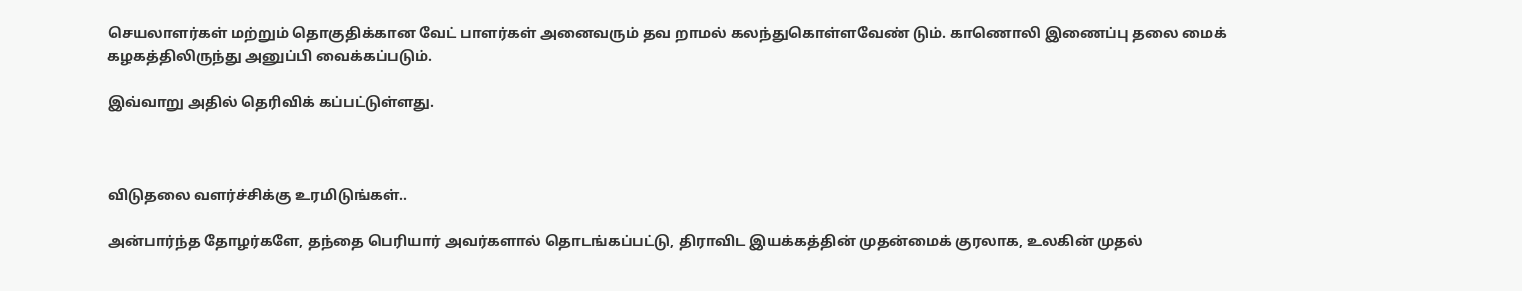செயலாளர்கள் மற்றும் தொகுதிக்கான வேட் பாளர்கள் அனைவரும் தவ றாமல் கலந்துகொள்ளவேண் டும். காணொலி இணைப்பு தலை மைக் கழகத்திலிருந்து அனுப்பி வைக்கப்படும்.

இவ்வாறு அதில் தெரிவிக் கப்பட்டுள்ளது.



விடுதலை வளர்ச்சிக்கு உரமிடுங்கள்..

அன்பார்ந்த தோழர்களே, தந்தை பெரியார் அவர்களால் தொடங்கப்பட்டு, திராவிட இயக்கத்தின் முதன்மைக் குரலாக, உலகின் முதல்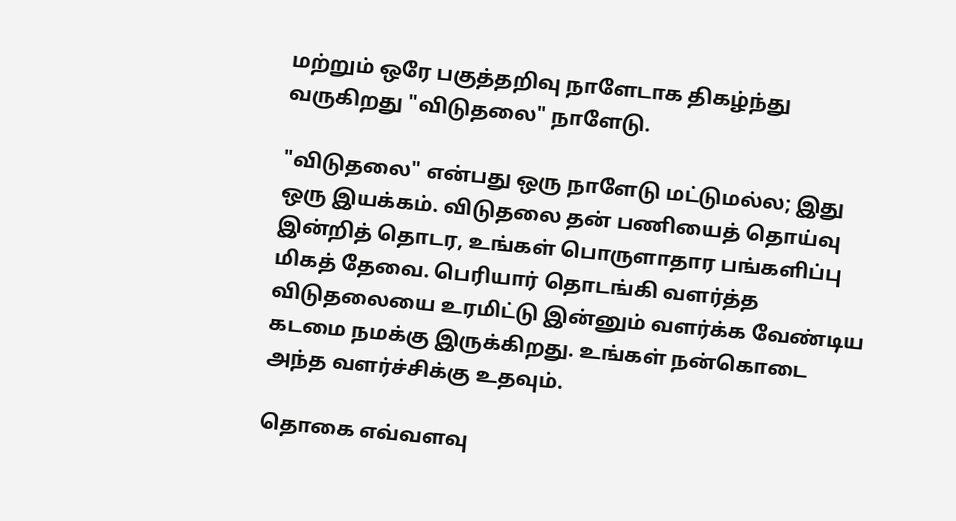மற்றும் ஒரே பகுத்தறிவு நாளேடாக திகழ்ந்து வருகிறது "விடுதலை" நாளேடு.

"விடுதலை" என்பது ஒரு நாளேடு மட்டுமல்ல; இது ஒரு இயக்கம். விடுதலை தன் பணியைத் தொய்வு இன்றித் தொடர, உங்கள் பொருளாதார பங்களிப்பு மிகத் தேவை. பெரியார் தொடங்கி வளர்த்த விடுதலையை உரமிட்டு இன்னும் வளர்க்க வேண்டிய கடமை நமக்கு இருக்கிறது. உங்கள் நன்கொடை அந்த வளர்ச்சிக்கு உதவும்.

தொகை எவ்வளவு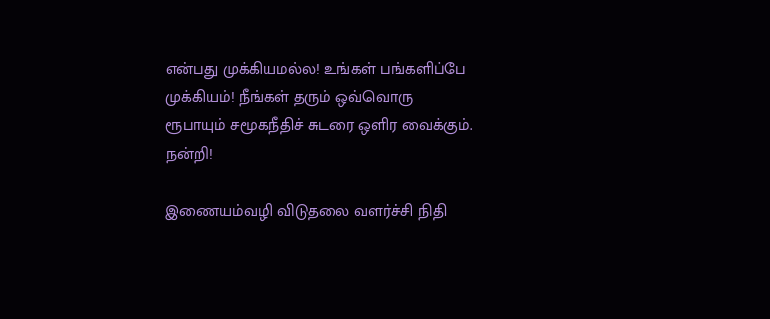என்பது முக்கியமல்ல! உங்கள் பங்களிப்பே முக்கியம்! நீங்கள் தரும் ஒவ்வொரு ரூபாயும் சமூகநீதிச் சுடரை ஒளிர வைக்கும். நன்றி!

இணையம்வழி விடுதலை வளர்ச்சி நிதி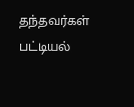தந்தவர்கள் பட்டியல்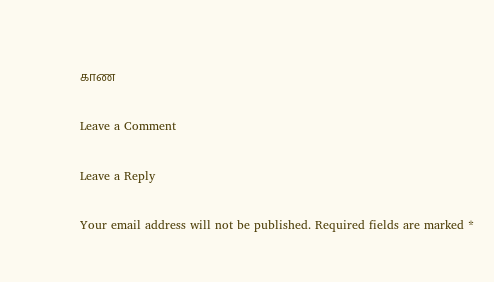காண

Leave a Comment

Leave a Reply

Your email address will not be published. Required fields are marked *